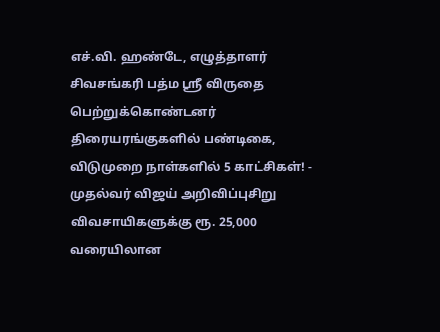எச்.வி. ஹண்டே, எழுத்தாளர் சிவசங்கரி பத்ம ஸ்ரீ விருதை பெற்றுக்கொண்டனர் திரையரங்குகளில் பண்டிகை, விடுமுறை நாள்களில் 5 காட்சிகள்! - முதல்வர் விஜய் அறிவிப்புசிறு விவசாயிகளுக்கு ரூ. 25,000 வரையிலான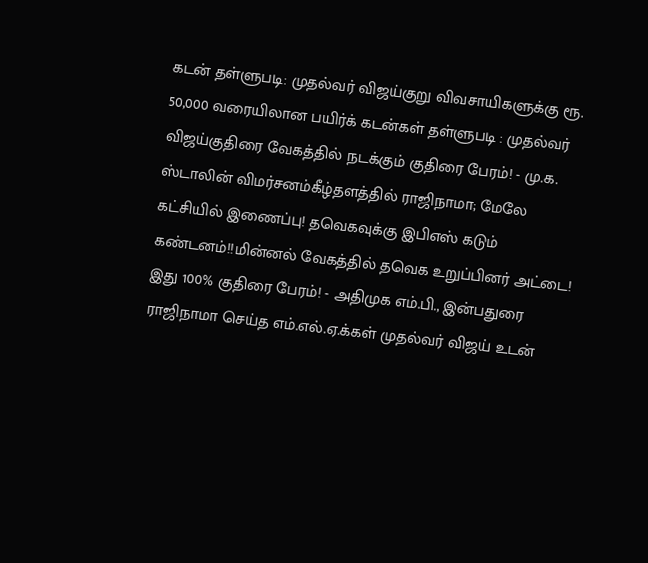கடன் தள்ளுபடி: முதல்வர் விஜய்குறு விவசாயிகளுக்கு ரூ. 50,000 வரையிலான பயிர்க் கடன்கள் தள்ளுபடி : முதல்வர் விஜய்குதிரை வேகத்தில் நடக்கும் குதிரை பேரம்! - மு.க. ஸ்டாலின் விமர்சனம்கீழ்தளத்தில் ராஜிநாமா; மேலே கட்சியில் இணைப்பு! தவெகவுக்கு இபிஎஸ் கடும் கண்டனம்!!மின்னல் வேகத்தில் தவெக உறுப்பினர் அட்டை! இது 100% குதிரை பேரம்! - அதிமுக எம்.பி., இன்பதுரை ராஜிநாமா செய்த எம்.எல்.ஏ.க்கள் முதல்வர் விஜய் உடன்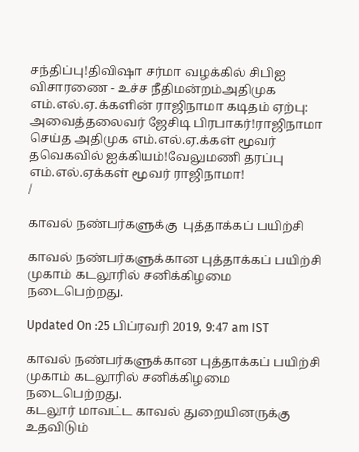சந்திப்பு!திவிஷா சர்மா வழக்கில் சிபிஐ விசாரணை - உச்ச நீதிமன்றம்அதிமுக எம்.எல்.ஏ.க்களின் ராஜிநாமா கடிதம் ஏற்பு: அவைத்தலைவர் ஜேசிடி பிரபாகர்!ராஜிநாமா செய்த அதிமுக எம்.எல்.ஏ.க்கள் மூவர் தவெகவில் ஐக்கியம்!வேலுமணி தரப்பு எம்.எல்.ஏக்கள் மூவர் ராஜிநாமா!
/

காவல் நண்பர்களுக்கு  புத்தாக்கப் பயிற்சி

காவல் நண்பர்களுக்கான புத்தாக்கப் பயிற்சி முகாம் கடலூரில் சனிக்கிழமை நடைபெற்றது.

Updated On :25 பிப்ரவரி 2019, 9:47 am IST

காவல் நண்பர்களுக்கான புத்தாக்கப் பயிற்சி முகாம் கடலூரில் சனிக்கிழமை நடைபெற்றது.
கடலூர் மாவட்ட காவல் துறையினருக்கு உதவிடும்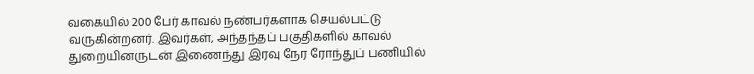வகையில் 200 பேர் காவல் நண்பர்களாக செயல்பட்டு வருகின்றனர். இவர்கள், அந்தந்தப் பகுதிகளில் காவல் துறையினருடன் இணைந்து இரவு நேர ரோந்துப் பணியில்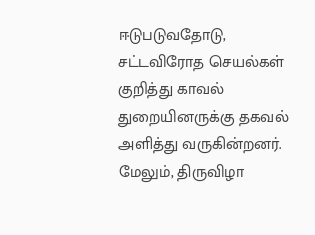ஈடுபடுவதோடு, சட்டவிரோத செயல்கள் குறித்து காவல் துறையினருக்கு தகவல் அளித்து வருகின்றனர். மேலும், திருவிழா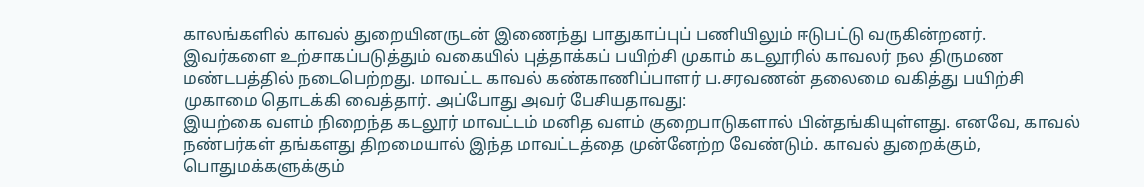காலங்களில் காவல் துறையினருடன் இணைந்து பாதுகாப்புப் பணியிலும் ஈடுபட்டு வருகின்றனர்.
இவர்களை உற்சாகப்படுத்தும் வகையில் புத்தாக்கப் பயிற்சி முகாம் கடலூரில் காவலர் நல திருமண மண்டபத்தில் நடைபெற்றது. மாவட்ட காவல் கண்காணிப்பாளர் ப.சரவணன் தலைமை வகித்து பயிற்சி முகாமை தொடக்கி வைத்தார். அப்போது அவர் பேசியதாவது:
இயற்கை வளம் நிறைந்த கடலூர் மாவட்டம் மனித வளம் குறைபாடுகளால் பின்தங்கியுள்ளது. எனவே, காவல் நண்பர்கள் தங்களது திறமையால் இந்த மாவட்டத்தை முன்னேற்ற வேண்டும். காவல் துறைக்கும், பொதுமக்களுக்கும்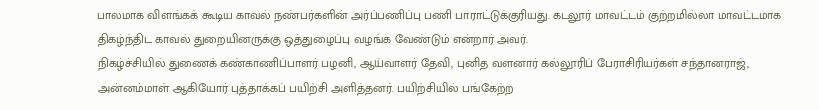பாலமாக விளங்கக் கூடிய காவல் நண்பர்களின் அர்ப்பணிப்பு பணி பாராட்டுக்குரியது. கடலூர் மாவட்டம் குற்றமில்லா மாவட்டமாக திகழ்ந்திட காவல் துறையினருக்கு ஒத்துழைப்பு வழங்க வேண்டும் என்றார் அவர்.
நிகழ்ச்சியில் துணைக் கண்காணிப்பாளர் பழனி, ஆய்வாளர் தேவி, புனித வளனார் கல்லூரிப் பேராசிரியர்கள் சந்தானராஜ், அன்னம்மாள் ஆகியோர் புத்தாக்கப் பயிற்சி அளித்தனர். பயிற்சியில் பங்கேற்ற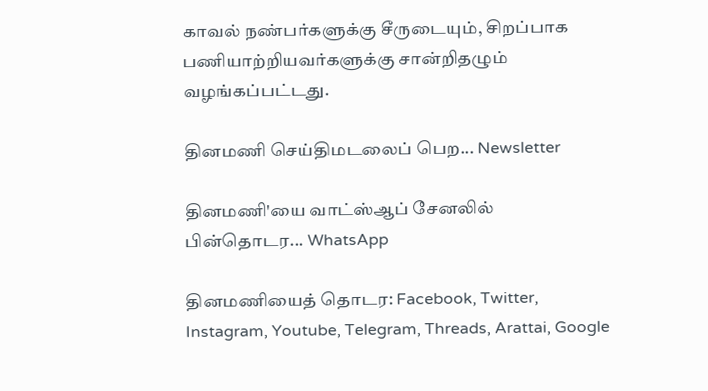காவல் நண்பர்களுக்கு சீருடையும், சிறப்பாக பணியாற்றியவர்களுக்கு சான்றிதழும் வழங்கப்பட்டது.

தினமணி செய்திமடலைப் பெற... Newsletter

தினமணி'யை வாட்ஸ்ஆப் சேனலில் பின்தொடர... WhatsApp

தினமணியைத் தொடர: Facebook, Twitter, Instagram, Youtube, Telegram, Threads, Arattai, Google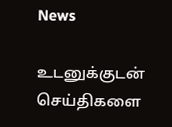News

உடனுக்குடன் செய்திகளை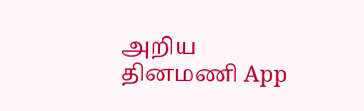அறிய தினமணி App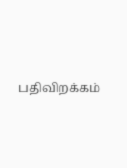பதிவிறக்கம்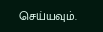செய்யவும்.